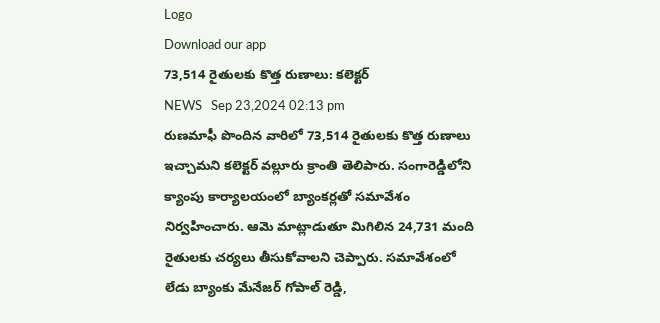Logo
Download our app
73,514 రైతులకు కొత్త రుణాలు: కలెక్టర్
NEWS   Sep 23,2024 02:13 pm
రుణమాఫీ పొందిన వారిలో 73,514 రైతులకు కొత్త రుణాలు ఇచ్చామని కలెక్టర్ వల్లూరు క్రాంతి తెలిపారు. సంగారెడ్డిలోని క్యాంపు కార్యాలయంలో బ్యాంకర్లతో సమావేశం నిర్వహించారు. ఆమె మాట్లాడుతూ మిగిలిన 24,731 మంది రైతులకు చర్యలు తీసుకోవాలని చెప్పారు. సమావేశంలో లేడు బ్యాంకు మేనేజర్ గోపాల్ రెడ్డి,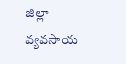జిల్లా వ్యవసాయ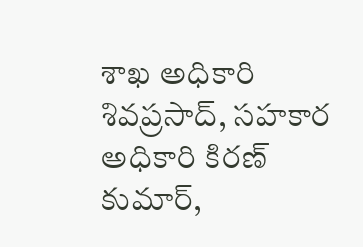శాఖ అధికారి శివప్రసాద్, సహకార అధికారి కిరణ్ కుమార్,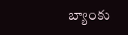బ్యాంకు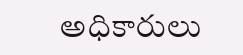అధికారులు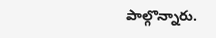పాల్గొన్నారు.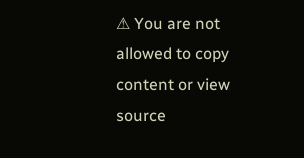⚠ You are not allowed to copy content or view source